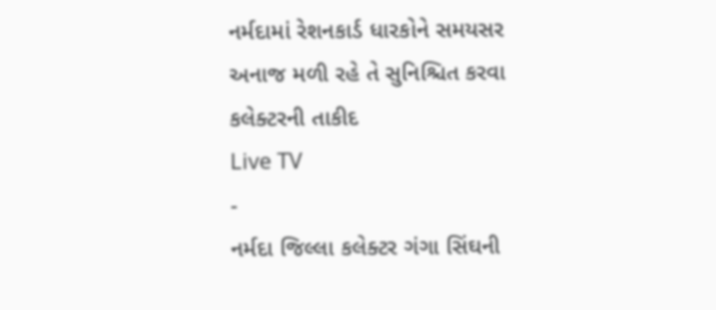નર્મદામાં રેશનકાર્ડ ધારકોને સમયસર અનાજ મળી રહે તે સુનિશ્ચિત કરવા કલેક્ટરની તાકીદ
Live TV
-
નર્મદા જિલ્લા કલેક્ટર ગંગા સિંઘની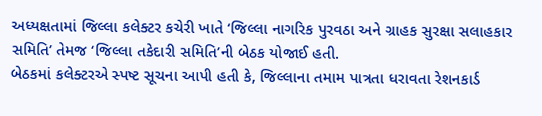અધ્યક્ષતામાં જિલ્લા કલેક્ટર કચેરી ખાતે ‘જિલ્લા નાગરિક પુરવઠા અને ગ્રાહક સુરક્ષા સલાહકાર સમિતિ’ તેમજ ‘જિલ્લા તકેદારી સમિતિ’ની બેઠક યોજાઈ હતી.
બેઠકમાં કલેક્ટરએ સ્પષ્ટ સૂચના આપી હતી કે, જિલ્લાના તમામ પાત્રતા ધરાવતા રેશનકાર્ડ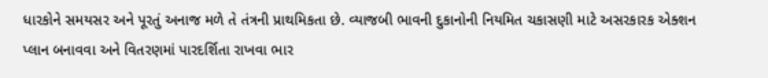ધારકોને સમયસર અને પૂરતું અનાજ મળે તે તંત્રની પ્રાથમિકતા છે. વ્યાજબી ભાવની દુકાનોની નિયમિત ચકાસણી માટે અસરકારક એક્શન પ્લાન બનાવવા અને વિતરણમાં પારદર્શિતા રાખવા ભાર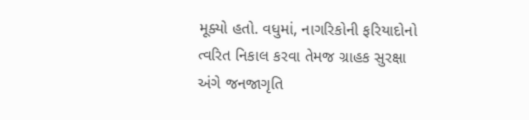મૂક્યો હતો. વધુમાં, નાગરિકોની ફરિયાદોનો ત્વરિત નિકાલ કરવા તેમજ ગ્રાહક સુરક્ષા અંગે જનજાગૃતિ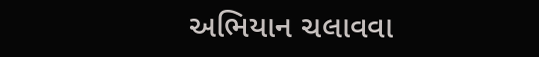અભિયાન ચલાવવા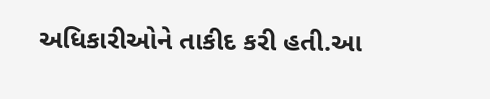અધિકારીઓને તાકીદ કરી હતી.આ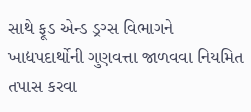સાથે ફૂડ એન્ડ ડ્રગ્સ વિભાગને ખાદ્યપદાર્થોની ગુણવત્તા જાળવવા નિયમિત તપાસ કરવા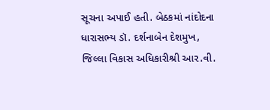સૂચના અપાઈ હતી. બેઠકમાં નાંદોદના ધારાસભ્ય ડૉ. દર્શનાબેન દેશમુખ, જિલ્લા વિકાસ અધિકારીશ્રી આર.વી.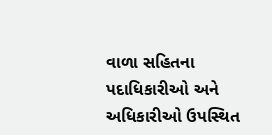વાળા સહિતના પદાધિકારીઓ અને અધિકારીઓ ઉપસ્થિત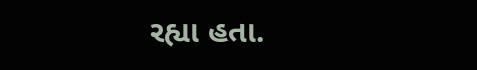રહ્યા હતા.